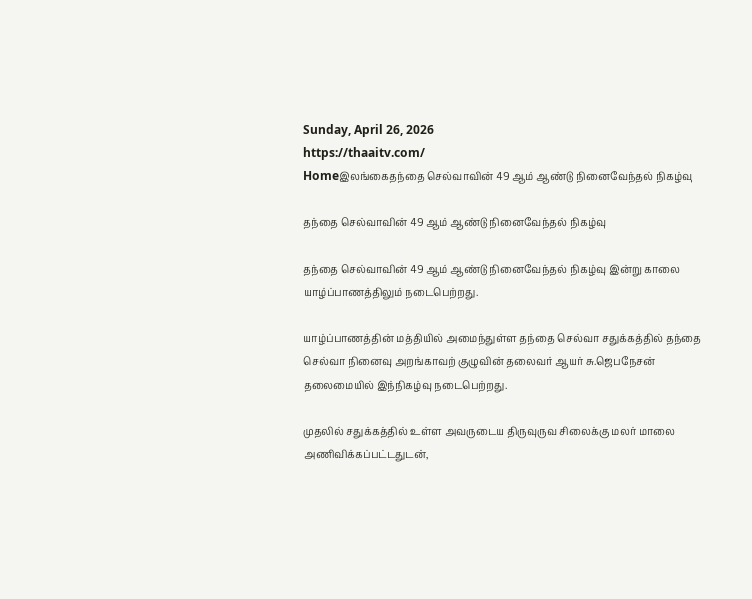Sunday, April 26, 2026
https://thaaitv.com/
Homeஇலங்கைதந்தை செல்வாவின் 49 ஆம் ஆண்டு நினைவேந்தல் நிகழ்வு

தந்தை செல்வாவின் 49 ஆம் ஆண்டு நினைவேந்தல் நிகழ்வு

தந்தை செல்வாவின் 49 ஆம் ஆண்டு நினைவேந்தல் நிகழ்வு இன்று காலை
யாழ்ப்பாணத்திலும் நடைபெற்றது.

யாழ்ப்பாணத்தின் மத்தியில் அமைந்துள்ள தந்தை செல்வா சதுக்கத்தில் தந்தை செல்வா நினைவு அறங்காவற் குழுவின் தலைவர் ஆயர் சு.ஜெபநேசன் தலைமையில் இந்நிகழ்வு நடைபெற்றது.

முதலில் சதுக்கத்தில் உள்ள அவருடைய திருவுருவ சிலைக்கு மலர் மாலை அணிவிக்கப்பட்டதுடன்,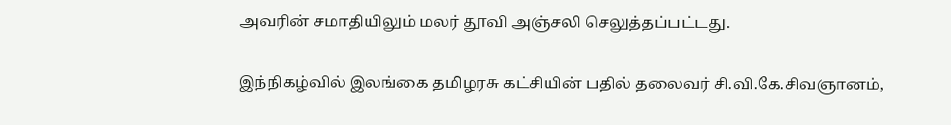அவரின் சமாதியிலும் மலர் தூவி அஞ்சலி செலுத்தப்பட்டது.

இந்நிகழ்வில் இலங்கை தமிழரசு கட்சியின் பதில் தலைவர் சி.வி.கே.சிவஞானம்,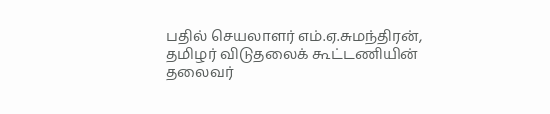பதில் செயலாளர் எம்.ஏ.சுமந்திரன்,  தமிழர் விடுதலைக் கூட்டணியின் தலைவர்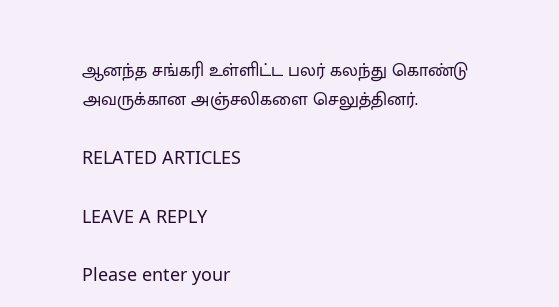ஆனந்த சங்கரி உள்ளிட்ட பலர் கலந்து கொண்டு அவருக்கான அஞ்சலிகளை செலுத்தினர்.

RELATED ARTICLES

LEAVE A REPLY

Please enter your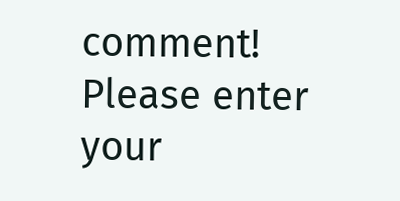comment!
Please enter your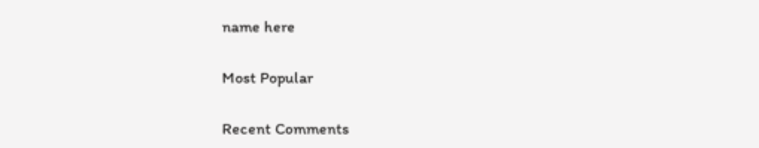name here

Most Popular

Recent Comments